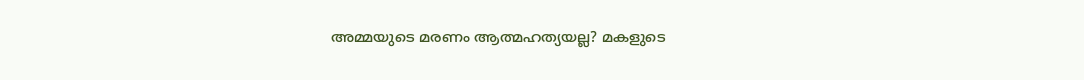അമ്മയുടെ മരണം ആത്മഹത്യയല്ല? മകളുടെ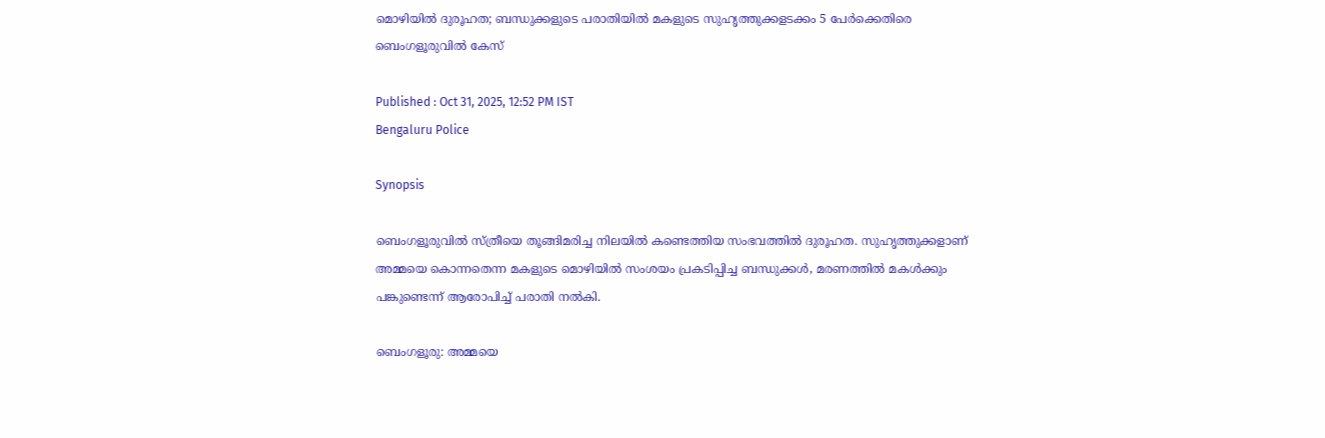മൊഴിയിൽ ദുരൂഹത; ബന്ധുക്കളുടെ പരാതിയിൽ മകളുടെ സുഹൃത്തുക്കളടക്കം 5 പേർക്കെതിരെ ബെംഗളൂരുവിൽ കേസ്

Published : Oct 31, 2025, 12:52 PM IST
Bengaluru Police

Synopsis

ബെംഗളൂരുവിൽ സ്ത്രീയെ തൂങ്ങിമരിച്ച നിലയിൽ കണ്ടെത്തിയ സംഭവത്തിൽ ദുരൂഹത. സുഹൃത്തുക്കളാണ് അമ്മയെ കൊന്നതെന്ന മകളുടെ മൊഴിയിൽ സംശയം പ്രകടിപ്പിച്ച ബന്ധുക്കൾ, മരണത്തിൽ മകൾക്കും പങ്കുണ്ടെന്ന് ആരോപിച്ച് പരാതി നൽകി.

ബെംഗളൂരു: അമ്മയെ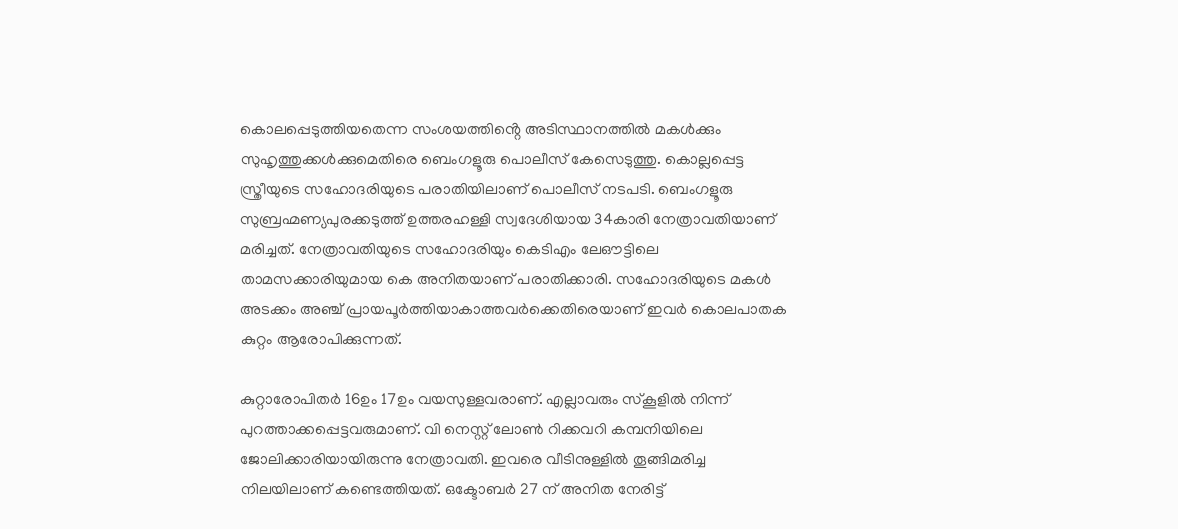കൊലപ്പെടുത്തിയതെന്ന സംശയത്തിൻ്റെ അടിസ്ഥാനത്തിൽ മകൾക്കും സുഹൃത്തുക്കൾക്കുമെതിരെ ബെംഗളൂരു പൊലീസ് കേസെടുത്തു. കൊല്ലപ്പെട്ട സ്ത്രീയുടെ സഹോദരിയുടെ പരാതിയിലാണ് പൊലീസ് നടപടി. ബെംഗളൂരു സുബ്രഹ്മണ്യപുരക്കടുത്ത് ഉത്തരഹള്ളി സ്വദേശിയായ 34കാരി നേത്രാവതിയാണ് മരിച്ചത്. നേത്രാവതിയുടെ സഹോദരിയും കെടിഎം ലേഔട്ടിലെ താമസക്കാരിയുമായ കെ അനിതയാണ് പരാതിക്കാരി. സഹോദരിയുടെ മകൾ അടക്കം അഞ്ച് പ്രായപൂർത്തിയാകാത്തവർക്കെതിരെയാണ് ഇവർ കൊലപാതക കുറ്റം ആരോപിക്കുന്നത്.

കുറ്റാരോപിതർ 16ഉം 17ഉം വയസുള്ളവരാണ്. എല്ലാവരും സ്‌കൂളിൽ നിന്ന് പുറത്താക്കപ്പെട്ടവരുമാണ്. വി നെസ്റ്റ് ലോൺ റിക്കവറി കമ്പനിയിലെ ജോലിക്കാരിയായിരുന്നു നേത്രാവതി. ഇവരെ വീടിനുള്ളിൽ തൂങ്ങിമരിച്ച നിലയിലാണ് കണ്ടെത്തിയത്. ഒക്ടോബർ 27 ന് അനിത നേരിട്ട്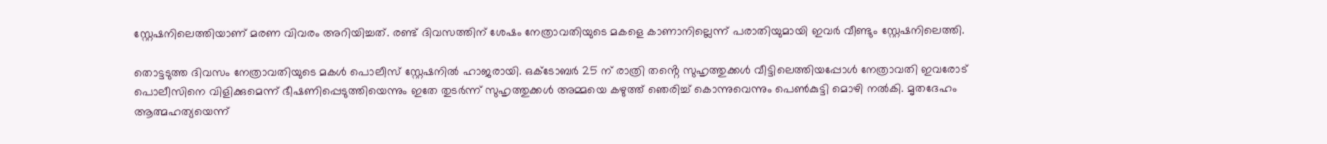സ്റ്റേഷനിലെത്തിയാണ് മരണ വിവരം അറിയിച്ചത്. രണ്ട് ദിവസത്തിന് ശേഷം നേത്രാവതിയുടെ മകളെ കാണാനില്ലെന്ന് പരാതിയുമായി ഇവർ വീണ്ടും സ്റ്റേഷനിലെത്തി.

തൊട്ടടുത്ത ദിവസം നേത്രാവതിയുടെ മകൾ പൊലീസ് സ്റ്റേഷനിൽ ഹാജരായി. ഒക്ടോബർ 25 ന് രാത്രി തൻ്റെ സുഹൃത്തുക്കൾ വീട്ടിലെത്തിയപ്പോൾ നേത്രാവതി ഇവരോട് പൊലീസിനെ വിളിക്കുമെന്ന് ഭീഷണിപ്പെടുത്തിയെന്നും ഇതേ തുടർന്ന് സുഹൃത്തുക്കൾ അമ്മയെ കഴുത്ത് ഞെരിച്ച് കൊന്നുവെന്നും പെൺകുട്ടി മൊഴി നൽകി. മൃതദേഹം ആത്മഹത്യയെന്ന്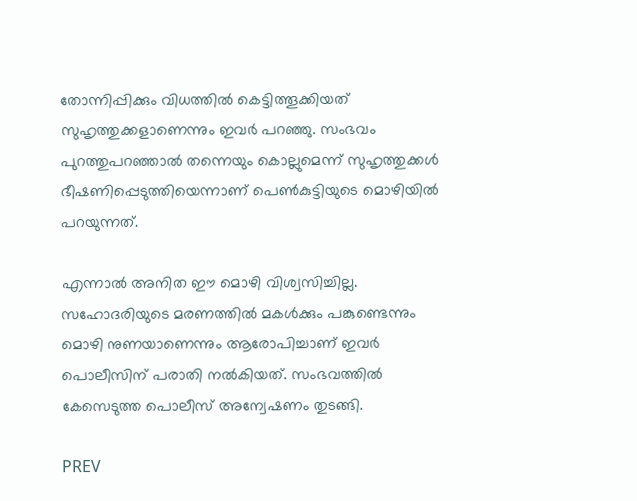തോന്നിപ്പിക്കും വിധത്തിൽ കെട്ടിത്തൂക്കിയത് സുഹൃത്തുക്കളാണെന്നും ഇവർ പറഞ്ഞു. സംഭവം പുറത്തുപറഞ്ഞാൽ തന്നെയും കൊല്ലുമെന്ന് സുഹൃത്തുക്കൾ ഭീഷണിപ്പെടുത്തിയെന്നാണ് പെൺകുട്ടിയുടെ മൊഴിയിൽ പറയുന്നത്.

എന്നാൽ അനിത ഈ മൊഴി വിശ്വസിച്ചില്ല. സഹോദരിയുടെ മരണത്തിൽ മകൾക്കും പങ്കുണ്ടെന്നും മൊഴി നുണയാണെന്നും ആരോപിച്ചാണ് ഇവർ പൊലീസിന് പരാതി നൽകിയത്. സംഭവത്തിൽ കേസെടുത്ത പൊലീസ് അന്വേഷണം തുടങ്ങി.

PREV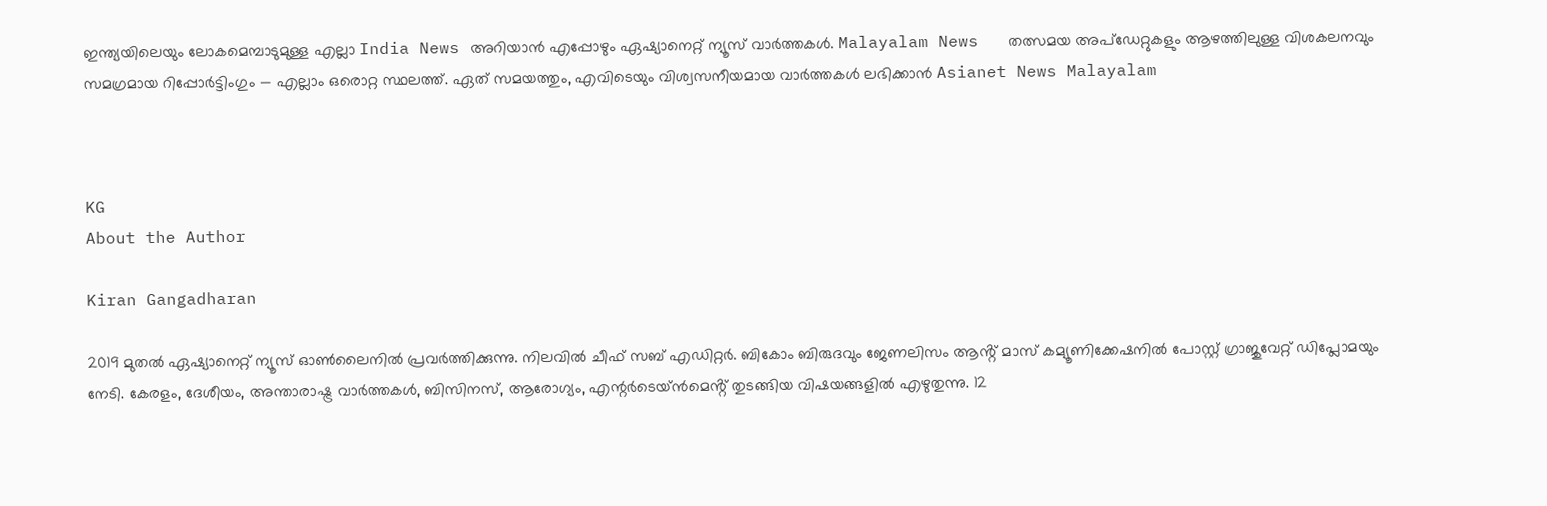ഇന്ത്യയിലെയും ലോകമെമ്പാടുമുള്ള എല്ലാ India News അറിയാൻ എപ്പോഴും ഏഷ്യാനെറ്റ് ന്യൂസ് വാർത്തകൾ. Malayalam News   തത്സമയ അപ്‌ഡേറ്റുകളും ആഴത്തിലുള്ള വിശകലനവും സമഗ്രമായ റിപ്പോർട്ടിംഗും — എല്ലാം ഒരൊറ്റ സ്ഥലത്ത്. ഏത് സമയത്തും, എവിടെയും വിശ്വസനീയമായ വാർത്തകൾ ലഭിക്കാൻ Asianet News Malayalam



KG
About the Author

Kiran Gangadharan

2019 മുതല്‍ ഏഷ്യാനെറ്റ് ന്യൂസ് ഓണ്‍ലൈനില്‍ പ്രവര്‍ത്തിക്കുന്നു. നിലവില്‍ ചീഫ് സബ് എഡിറ്റർ. ബികോം ബിരുദവും ജേണലിസം ആൻ്റ് മാസ് കമ്യൂണിക്കേഷനിൽ പോസ്റ്റ് ഗ്രാജുവേറ്റ് ഡിപ്ലോമയും നേടി. കേരളം, ദേശീയം, അന്താരാഷ്ട്ര വാര്‍ത്തകള്‍, ബിസിനസ്, ആരോഗ്യം, എന്റർടെയ്ൻമെൻ്റ് തുടങ്ങിയ വിഷയങ്ങളില്‍ എഴുതുന്നു. 12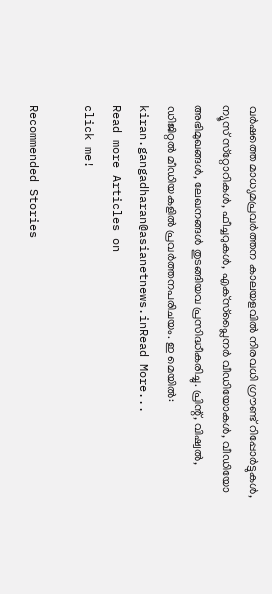വര്‍ഷത്തെ മാധ്യമപ്രവര്‍ത്തന കാലയളവില്‍ നിരവധി ഗ്രൗണ്ട് റിപ്പോര്‍ട്ടുകള്‍, ന്യൂസ് സ്‌റ്റോറികള്‍, ഫീച്ചറുകള്‍, എക്‌സ്‌പ്ലൈന‍ർ വീഡിയോകൾ, വീഡിയോ അഭിമുഖങ്ങള്‍, ലേഖനങ്ങള്‍ തുടങ്ങിയവ പ്രസിദ്ധീകരിച്ചു. പ്രിന്റ്, വിഷ്വല്‍, ഡിജിറ്റല്‍ മീഡിയകളില്‍ പ്രവര്‍ത്തനപരിചയം. ഇ മെയില്‍: kiran.gangadharan@asianetnews.inRead More...
Read more Articles on
click me!

Recommended Stories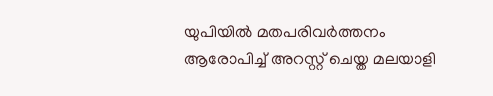യുപിയിൽ മതപരിവർത്തനം ആരോപിച്ച് അറസ്റ്റ് ചെയ്ത മലയാളി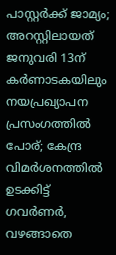പാസ്റ്റർക്ക് ജാമ്യം‌; അറസ്റ്റിലായത് ജനുവരി 13ന്
കർണാടകയിലും നയപ്രഖ്യാപന പ്രസംഗത്തിൽ പോര്; കേന്ദ്ര വിമർശനത്തിൽ ഉടക്കിട്ട് ഗവർണർ, വഴങ്ങാതെ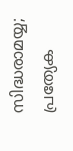സിദ്ധരാമയ്യ; പ്രത്യേക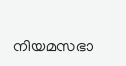നിയമസഭാ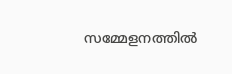സമ്മേളനത്തിൽ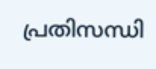പ്രതിസന്ധി